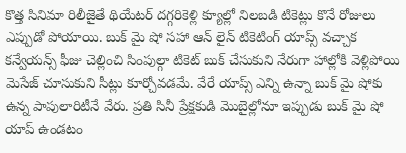కొత్త సినిమా రిలీజైతే థియేటర్ దగ్గరికెళ్లి క్యూల్లో నిలబడి టికెట్లు కొనే రోజులు ఎప్పుడో పోయాయి. బుక్ మై షో సహా ఆన్ లైన్ టికెటింగ్ యాప్స్ వచ్చాక కన్వేయన్స్ ఫీజు చెల్లించి సింపుల్గా టికెట్ బుక్ చేసుకుని నేరుగా హాల్లోకి వెళ్లిపోయి మెసేజ్ చూసుకుని సీట్లు కూర్చోవడమే. వేరే యాప్స్ ఎన్ని ఉన్నా బుక్ మై షోకు ఉన్న పాపులారిటీనే వేరు. ప్రతి సినీ ప్రేక్షకుడి మొబైల్లోనూ ఇప్పుడు బుక్ మై షో యాప్ ఉండటం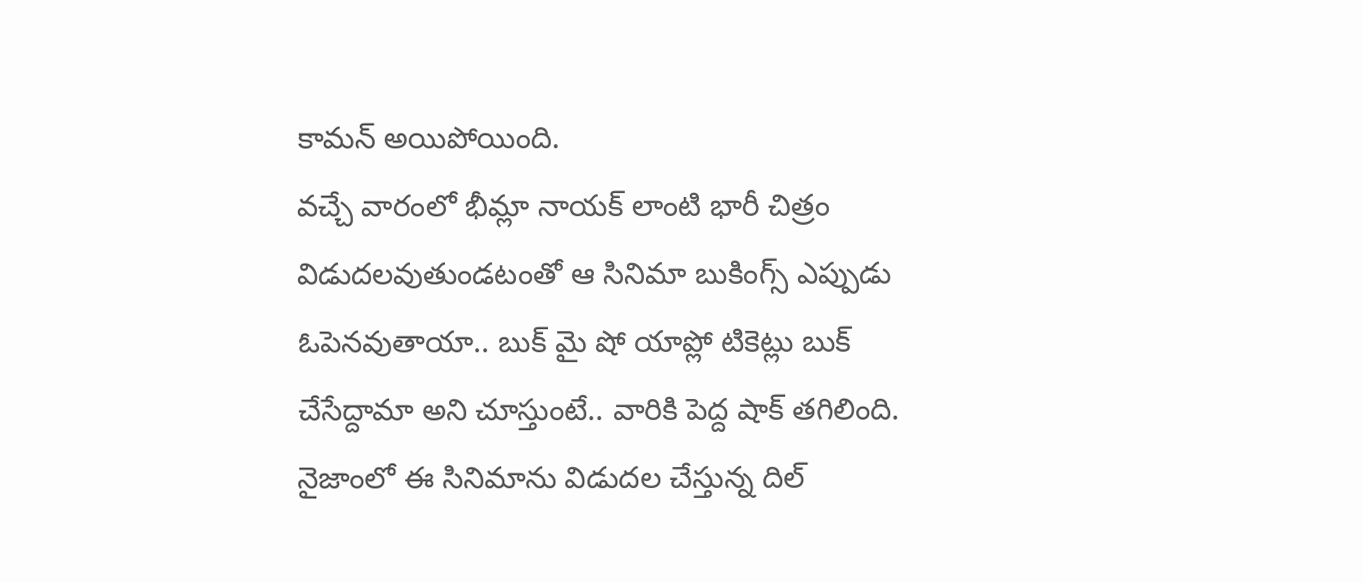కామన్ అయిపోయింది.
వచ్చే వారంలో భీమ్లా నాయక్ లాంటి భారీ చిత్రం విడుదలవుతుండటంతో ఆ సినిమా బుకింగ్స్ ఎప్పుడు ఓపెనవుతాయా.. బుక్ మై షో యాప్లో టికెట్లు బుక్ చేసేద్దామా అని చూస్తుంటే.. వారికి పెద్ద షాక్ తగిలింది. నైజాంలో ఈ సినిమాను విడుదల చేస్తున్న దిల్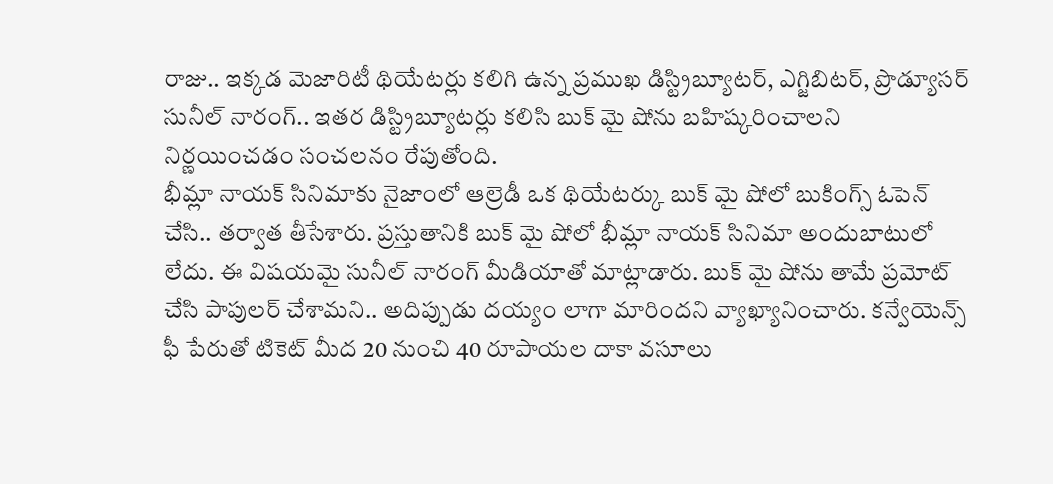రాజు.. ఇక్కడ మెజారిటీ థియేటర్లు కలిగి ఉన్న ప్రముఖ డిస్ట్రిబ్యూటర్, ఎగ్జిబిటర్, ప్రొడ్యూసర్ సునీల్ నారంగ్.. ఇతర డిస్ట్రిబ్యూటర్లు కలిసి బుక్ మై షోను బహిష్కరించాలని నిర్ణయించడం సంచలనం రేపుతోంది.
భీమ్లా నాయక్ సినిమాకు నైజాంలో ఆల్రెడీ ఒక థియేటర్కు బుక్ మై షోలో బుకింగ్స్ ఓపెన్ చేసి.. తర్వాత తీసేశారు. ప్రస్తుతానికి బుక్ మై షోలో భీమ్లా నాయక్ సినిమా అందుబాటులో లేదు. ఈ విషయమై సునీల్ నారంగ్ మీడియాతో మాట్లాడారు. బుక్ మై షోను తామే ప్రమోట్ చేసి పాపులర్ చేశామని.. అదిప్పుడు దయ్యం లాగా మారిందని వ్యాఖ్యానించారు. కన్వేయెన్స్ ఫీ పేరుతో టికెట్ మీద 20 నుంచి 40 రూపాయల దాకా వసూలు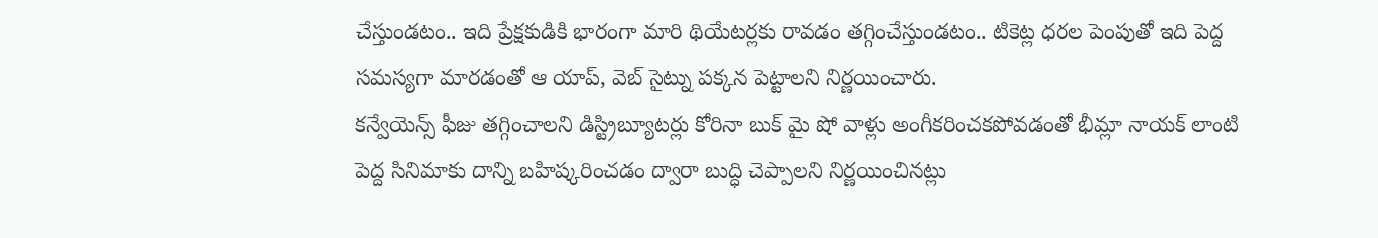చేస్తుండటం.. ఇది ప్రేక్షకుడికి భారంగా మారి థియేటర్లకు రావడం తగ్గించేస్తుండటం.. టికెట్ల ధరల పెంపుతో ఇది పెద్ద సమస్యగా మారడంతో ఆ యాప్, వెబ్ సైట్ను పక్కన పెట్టాలని నిర్ణయించారు.
కన్వేయెన్స్ ఫీజు తగ్గించాలని డిస్ట్రిబ్యూటర్లు కోరినా బుక్ మై షో వాళ్లు అంగీకరించకపోవడంతో భీమ్లా నాయక్ లాంటి పెద్ద సినిమాకు దాన్ని బహిష్కరించడం ద్వారా బుద్ధి చెప్పాలని నిర్ణయించినట్లు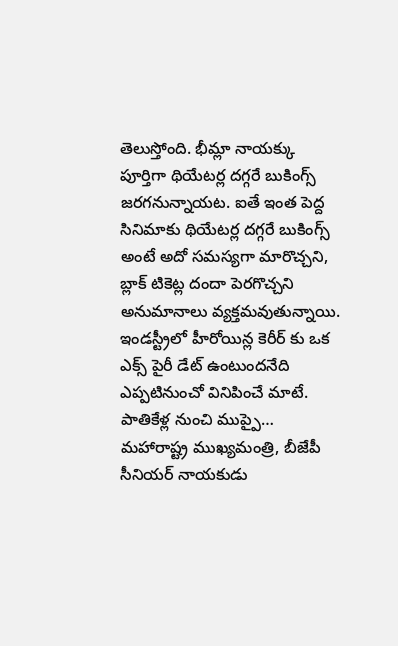తెలుస్తోంది. భీమ్లా నాయక్కు పూర్తిగా థియేటర్ల దగ్గరే బుకింగ్స్ జరగనున్నాయట. ఐతే ఇంత పెద్ద సినిమాకు థియేటర్ల దగ్గరే బుకింగ్స్ అంటే అదో సమస్యగా మారొచ్చని, బ్లాక్ టికెట్ల దందా పెరగొచ్చని అనుమానాలు వ్యక్తమవుతున్నాయి.
ఇండస్ట్రీలో హీరోయిన్ల కెరీర్ కు ఒక ఎక్స్ పైరీ డేట్ ఉంటుందనేది ఎప్పటినుంచో వినిపించే మాటే. పాతికేళ్ల నుంచి ముప్పై…
మహారాష్ట్ర ముఖ్యమంత్రి, బీజేపీ సీనియర్ నాయకుడు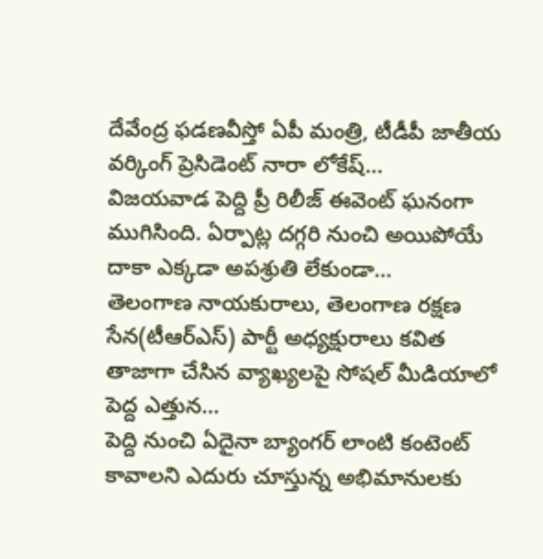దేవేంద్ర ఫడణవీస్తో ఏపీ మంత్రి, టీడీపీ జాతీయ వర్కింగ్ ప్రెసిడెంట్ నారా లోకేష్…
విజయవాడ పెద్ది ప్రీ రిలీజ్ ఈవెంట్ ఘనంగా ముగిసింది. ఏర్పాట్ల దగ్గరి నుంచి అయిపోయే దాకా ఎక్కడా అపశ్రుతి లేకుండా…
తెలంగాణ నాయకురాలు, తెలంగాణ రక్షణ సేన(టీఆర్ఎస్) పార్టీ అధ్యక్షురాలు కవిత తాజాగా చేసిన వ్యాఖ్యలపై సోషల్ మీడియాలో పెద్ద ఎత్తున…
పెద్ది నుంచి ఏదైనా బ్యాంగర్ లాంటి కంటెంట్ కావాలని ఎదురు చూస్తున్న అభిమానులకు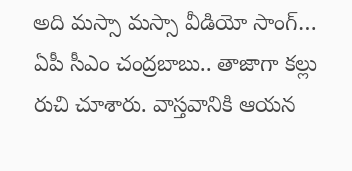అది మస్సా మస్సా వీడియో సాంగ్…
ఏపీ సీఎం చంద్రబాబు.. తాజాగా కల్లు రుచి చూశారు. వాస్తవానికి ఆయన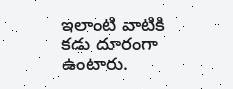ఇలాంటి వాటికి కడు దూరంగా ఉంటారు.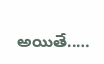అయితే..…